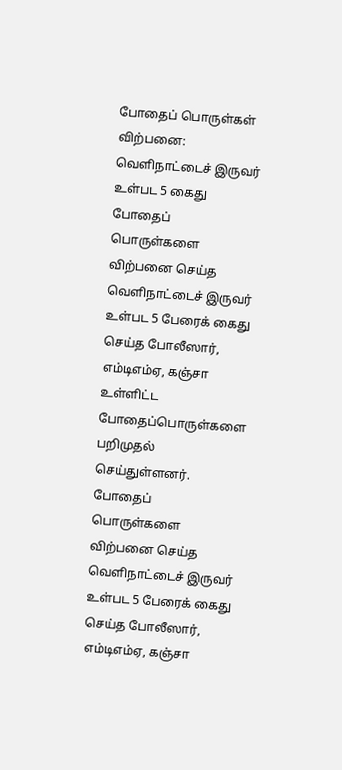போதைப் பொருள்கள் விற்பனை: வெளிநாட்டைச் இருவர் உள்பட 5 கைது
போதைப் பொருள்களை விற்பனை செய்த வெளிநாட்டைச் இருவர் உள்பட 5 பேரைக் கைது செய்த போலீஸார், எம்டிஎம்ஏ, கஞ்சா உள்ளிட்ட போதைப்பொருள்களை பறிமுதல் செய்துள்ளனர்.
போதைப் பொருள்களை விற்பனை செய்த வெளிநாட்டைச் இருவர் உள்பட 5 பேரைக் கைது செய்த போலீஸார், எம்டிஎம்ஏ, கஞ்சா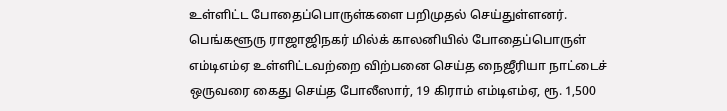உள்ளிட்ட போதைப்பொருள்களை பறிமுதல் செய்துள்ளனர்.
பெங்களூரு ராஜாஜிநகர் மில்க் காலனியில் போதைப்பொருள் எம்டிஎம்ஏ உள்ளிட்டவற்றை விற்பனை செய்த நைஜீரியா நாட்டைச் ஒருவரை கைது செய்த போலீஸார், 19 கிராம் எம்டிஎம்ஏ, ரூ. 1,500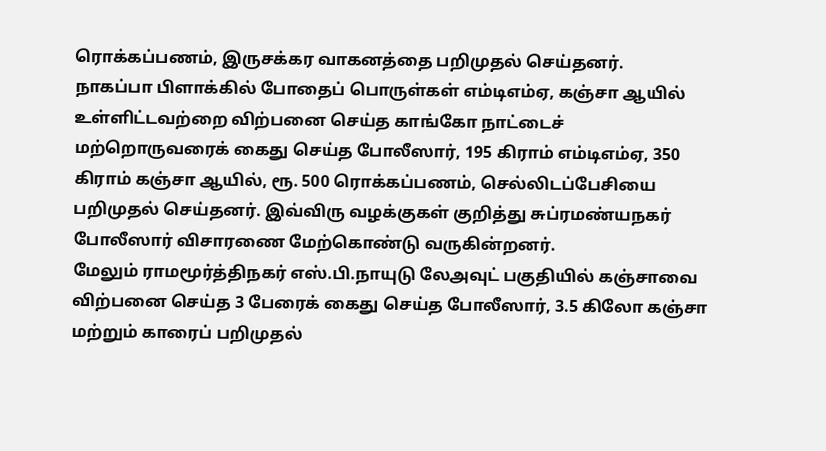ரொக்கப்பணம், இருசக்கர வாகனத்தை பறிமுதல் செய்தனர்.
நாகப்பா பிளாக்கில் போதைப் பொருள்கள் எம்டிஎம்ஏ, கஞ்சா ஆயில் உள்ளிட்டவற்றை விற்பனை செய்த காங்கோ நாட்டைச் மற்றொருவரைக் கைது செய்த போலீஸார், 195 கிராம் எம்டிஎம்ஏ, 350 கிராம் கஞ்சா ஆயில், ரூ. 500 ரொக்கப்பணம், செல்லிடப்பேசியை பறிமுதல் செய்தனர். இவ்விரு வழக்குகள் குறித்து சுப்ரமண்யநகர் போலீஸார் விசாரணை மேற்கொண்டு வருகின்றனர்.
மேலும் ராமமூர்த்திநகர் எஸ்.பி.நாயுடு லேஅவுட் பகுதியில் கஞ்சாவை விற்பனை செய்த 3 பேரைக் கைது செய்த போலீஸார், 3.5 கிலோ கஞ்சா மற்றும் காரைப் பறிமுதல்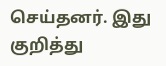செய்தனர். இது குறித்து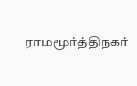ராமமூர்த்திநகர்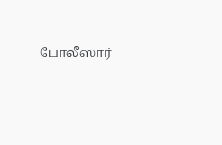போலீஸார்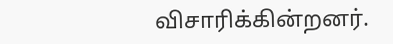விசாரிக்கின்றனர்.